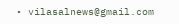• vilasalnews@gmail.com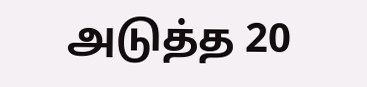அடுத்த 20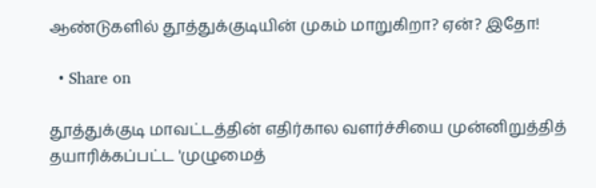ஆண்டுகளில் தூத்துக்குடியின் முகம் மாறுகிறா? ஏன்? இதோ!

  • Share on

தூத்துக்குடி மாவட்டத்தின் எதிர்கால வளர்ச்சியை முன்னிறுத்தித் தயாரிக்கப்பட்ட 'முழுமைத்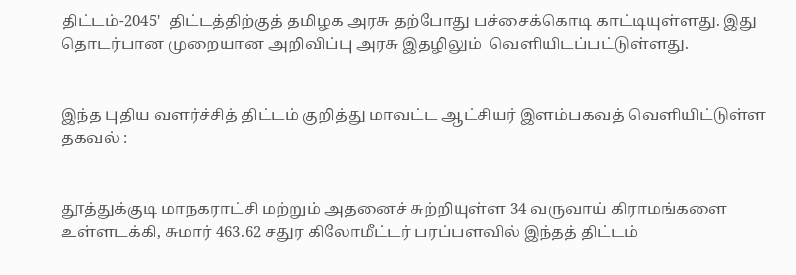திட்டம்-2045'  திட்டத்திற்குத் தமிழக அரசு தற்போது பச்சைக்கொடி காட்டியுள்ளது. இது தொடர்பான முறையான அறிவிப்பு அரசு இதழிலும்  வெளியிடப்பட்டுள்ளது.


இந்த புதிய வளர்ச்சித் திட்டம் குறித்து மாவட்ட ஆட்சியர் இளம்பகவத் வெளியிட்டுள்ள தகவல் :


தூத்துக்குடி மாநகராட்சி மற்றும் அதனைச் சுற்றியுள்ள 34 வருவாய் கிராமங்களை உள்ளடக்கி, சுமார் 463.62 சதுர கிலோமீட்டர் பரப்பளவில் இந்தத் திட்டம்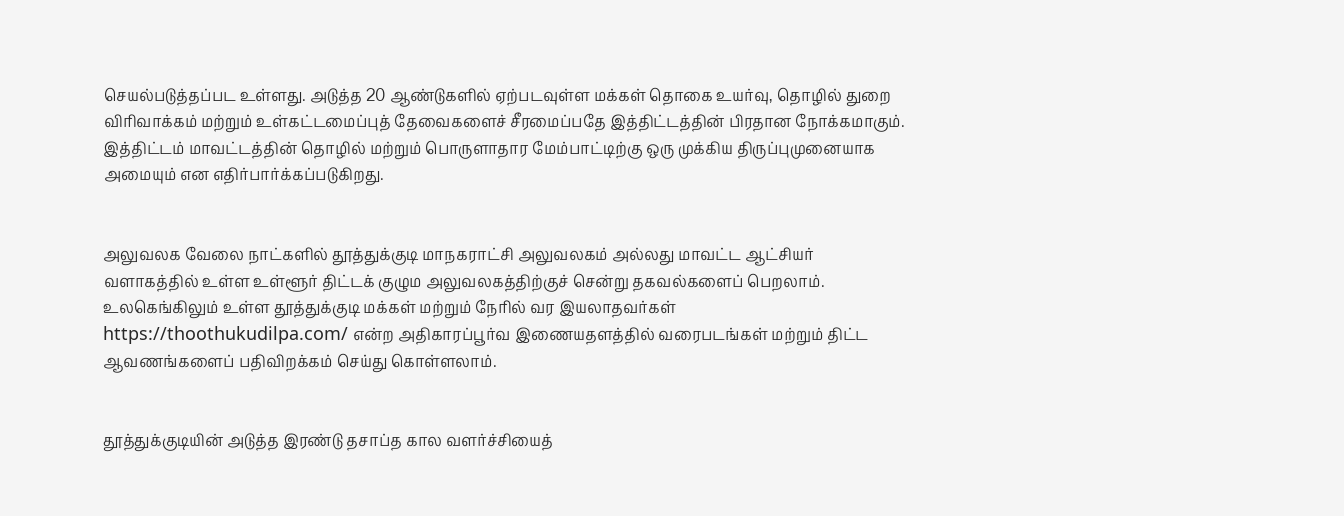செயல்படுத்தப்பட உள்ளது. அடுத்த 20 ஆண்டுகளில் ஏற்படவுள்ள மக்கள் தொகை உயர்வு, தொழில் துறை விரிவாக்கம் மற்றும் உள்கட்டமைப்புத் தேவைகளைச் சீரமைப்பதே இத்திட்டத்தின் பிரதான நோக்கமாகும். இத்திட்டம் மாவட்டத்தின் தொழில் மற்றும் பொருளாதார மேம்பாட்டிற்கு ஒரு முக்கிய திருப்புமுனையாக அமையும் என எதிர்பார்க்கப்படுகிறது.


அலுவலக வேலை நாட்களில் தூத்துக்குடி மாநகராட்சி அலுவலகம் அல்லது மாவட்ட ஆட்சியர் வளாகத்தில் உள்ள உள்ளூர் திட்டக் குழும அலுவலகத்திற்குச் சென்று தகவல்களைப் பெறலாம். உலகெங்கிலும் உள்ள தூத்துக்குடி மக்கள் மற்றும் நேரில் வர இயலாதவர்கள் https://thoothukudilpa.com/ என்ற அதிகாரப்பூர்வ இணையதளத்தில் வரைபடங்கள் மற்றும் திட்ட ஆவணங்களைப் பதிவிறக்கம் செய்து கொள்ளலாம்.


தூத்துக்குடியின் அடுத்த இரண்டு தசாப்த கால வளர்ச்சியைத்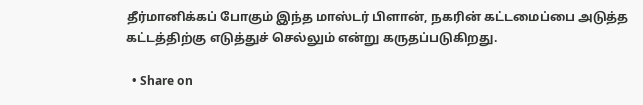தீர்மானிக்கப் போகும் இந்த மாஸ்டர் பிளான், நகரின் கட்டமைப்பை அடுத்த கட்டத்திற்கு எடுத்துச் செல்லும் என்று கருதப்படுகிறது.

  • Share on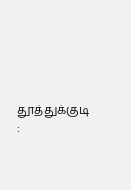தூத்துக்குடி :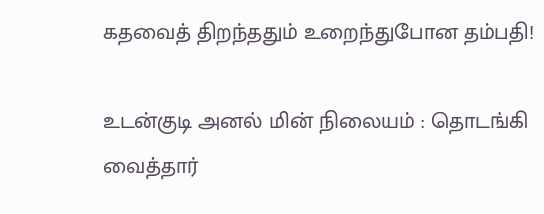கதவைத் திறந்ததும் உறைந்துபோன தம்பதி!

உடன்குடி அனல் மின் நிலையம் : தொடங்கி வைத்தார்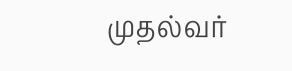முதல்வர்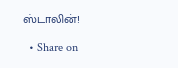ஸ்டாலின்!

  • Share on